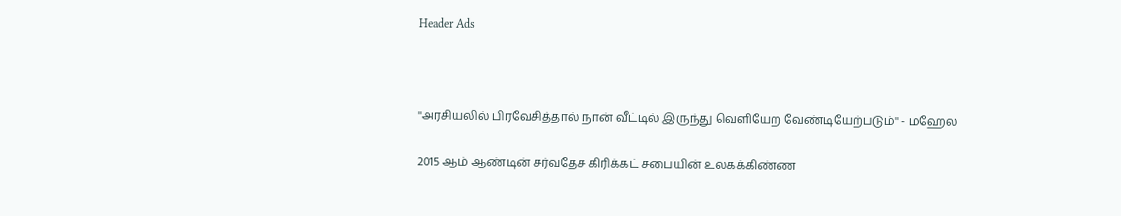Header Ads



''அரசியலில் பிரவேசித்தால் நான் வீட்டில் இருந்து வெளியேற வேண்டியேற்படும்'' - மஹேல

2015 ஆம் ஆண்டின் சர்வதேச கிரிக்கட் சபையின் உலகக்கிண்ண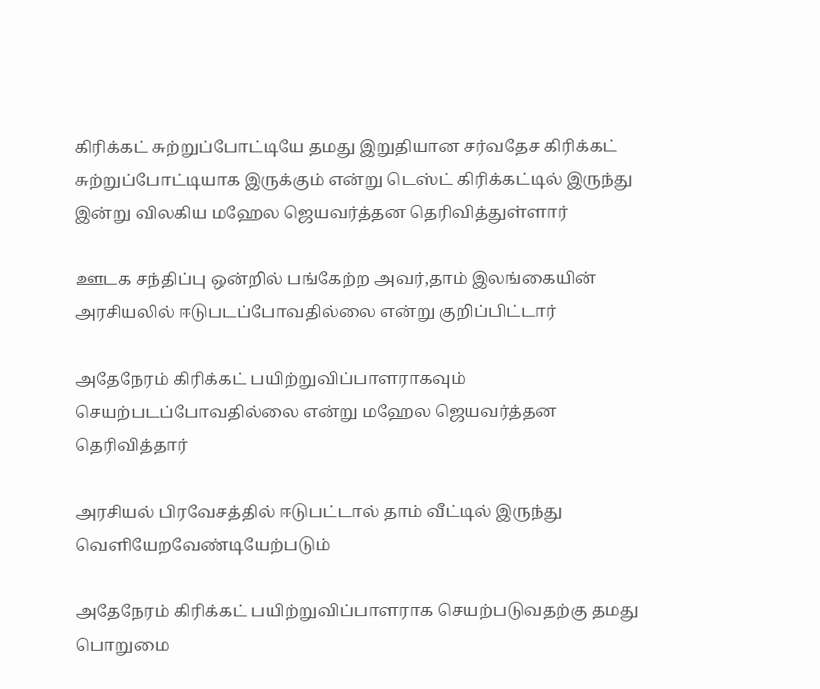கிரிக்கட் சுற்றுப்போட்டியே தமது இறுதியான சர்வதேச கிரிக்கட் சுற்றுப்போட்டியாக இருக்கும் என்று டெஸ்ட் கிரிக்கட்டில் இருந்து இன்று விலகிய மஹேல ஜெயவர்த்தன தெரிவித்துள்ளார்

ஊடக சந்திப்பு ஒன்றில் பங்கேற்ற அவர்,தாம் இலங்கையின் அரசியலில் ஈடுபடப்போவதில்லை என்று குறிப்பிட்டார்

அதேநேரம் கிரிக்கட் பயிற்றுவிப்பாளராகவும் செயற்படப்போவதில்லை என்று மஹேல ஜெயவர்த்தன தெரிவித்தார்

அரசியல் பிரவேசத்தில் ஈடுபட்டால் தாம் வீட்டில் இருந்து வெளியேறவேண்டியேற்படும்

அதேநேரம் கிரிக்கட் பயிற்றுவிப்பாளராக செயற்படுவதற்கு தமது பொறுமை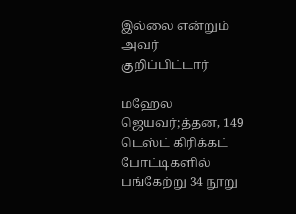இல்லை என்றும் அவர் குறிப்பிட்டார்

மஹேல ஜெயவர்;த்தன, 149 டெஸ்ட் கிரிக்கட் போட்டிகளில் பங்கேற்று 34 நூறு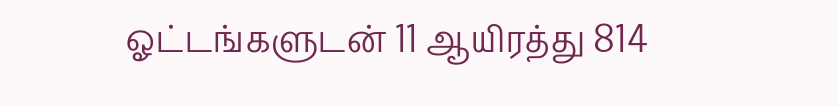ஓட்டங்களுடன் 11 ஆயிரத்து 814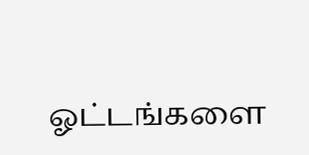ஓட்டங்களை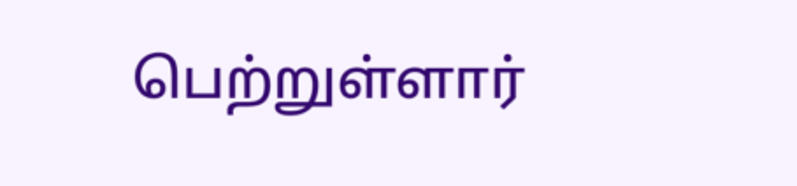பெற்றுள்ளார்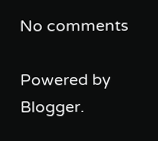No comments

Powered by Blogger.